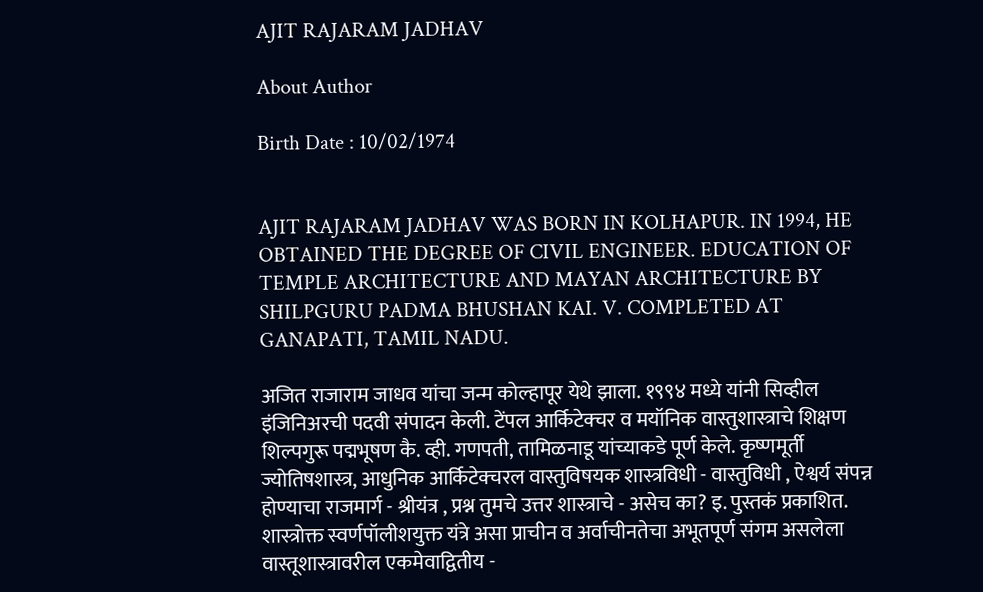AJIT RAJARAM JADHAV

About Author

Birth Date : 10/02/1974


AJIT RAJARAM JADHAV WAS BORN IN KOLHAPUR. IN 1994, HE OBTAINED THE DEGREE OF CIVIL ENGINEER. EDUCATION OF TEMPLE ARCHITECTURE AND MAYAN ARCHITECTURE BY SHILPGURU PADMA BHUSHAN KAI. V. COMPLETED AT GANAPATI, TAMIL NADU.

अजित राजाराम जाधव यांचा जन्म कोल्हापूर येथे झाला. १९९४ मध्ये यांनी सिव्हील इंजिनिअरची पदवी संपादन केली. टेंपल आर्किटेक्चर व मयॉनिक वास्तुशास्त्राचे शिक्षण शिल्पगुरू पद्मभूषण कै. व्ही. गणपती, तामिळनाडू यांच्याकडे पूर्ण केले. कृष्णमूर्ती ज्योतिषशास्त्र, आधुनिक आर्किटेक्चरल वास्तुविषयक शास्त्रविधी - वास्तुविधी , ऐश्वर्य संपन्न होण्याचा राजमार्ग - श्रीयंत्र , प्रश्न तुमचे उत्तर शास्त्राचे - असेच का? इ. पुस्तकं प्रकाशित. शास्त्रोक्त स्वर्णपॉलीशयुक्त यंत्रे असा प्राचीन व अर्वाचीनतेचा अभूतपूर्ण संगम असलेला वास्तूशास्त्रावरील एकमेवाद्वितीय -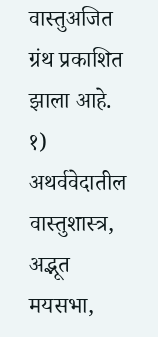वास्तुअजित ग्रंथ प्रकाशित झाला आहे. १) अथर्ववेदातील वास्तुशास्त्र, अद्भूत मयसभा,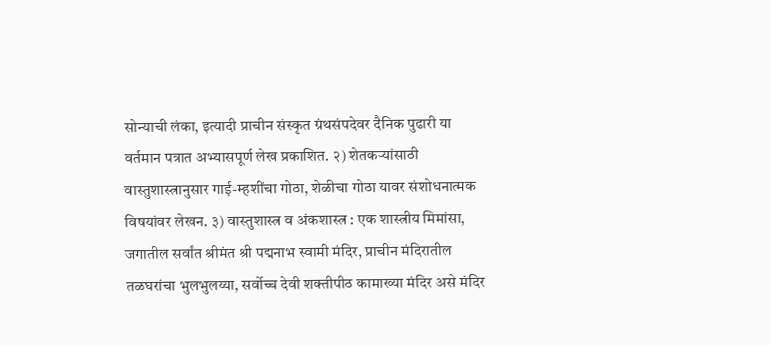सोन्याची लंका, इत्यादी प्राचीन संस्कृत ग्रंथसंपदेवर दैनिक पुढारी या वर्तमान पत्रात अभ्यासपूर्ण लेख प्रकाशित. २) शेतकऱ्यांसाठी वास्तुशास्त्रानुसार गाई-म्हशींचा गोठा, शेळीचा गोठा यावर संशोधनात्मक विषयांवर लेखन. ३) वास्तुशास्त्र व अंकशास्त्र : एक शास्त्रीय मिमांसा, जगातील सर्वांत श्रीमंत श्री पद्मनाभ स्वामी मंदिर, प्राचीन मंदिरातील तळघरांचा भुलभुलय्या, सर्वोच्च देवी शक्तीपीठ कामाख्या मंदिर असे मंदिर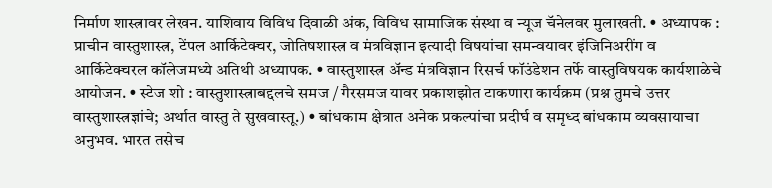निर्माण शास्त्रावर लेखन. याशिवाय विविध दिवाळी अंक, विविध सामाजिक संस्था व न्यूज चॅनेलवर मुलाखती. • अध्यापक : प्राचीन वास्तुशास्त्र, टेंपल आर्किटेक्चर, जोतिषशास्त्र व मंत्रविज्ञान इत्यादी विषयांचा समन्वयावर इंजिनिअरींग व आर्किटेक्चरल कॉलेजमध्ये अतिथी अध्यापक. • वास्तुशास्त्र अ‍ॅन्ड मंत्रविज्ञान रिसर्च फॉउंडेशन तर्फे वास्तुविषयक कार्यशाळेचे आयोजन. • स्टेज शो : वास्तुशास्त्राबद्दलचे समज / गैरसमज यावर प्रकाशझोत टाकणारा कार्यक्रम (प्रश्न तुमचे उत्तर वास्तुशास्त्रज्ञांचे; अर्थात वास्तु ते सुखवास्तू.) • बांधकाम क्षेत्रात अनेक प्रकल्पांचा प्रदीर्घ व समृध्द बांधकाम व्यवसायाचा अनुभव. भारत तसेच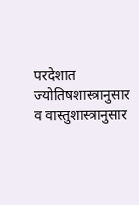परदेशात ज्योतिषशास्त्रानुसार व वास्तुशास्त्रानुसार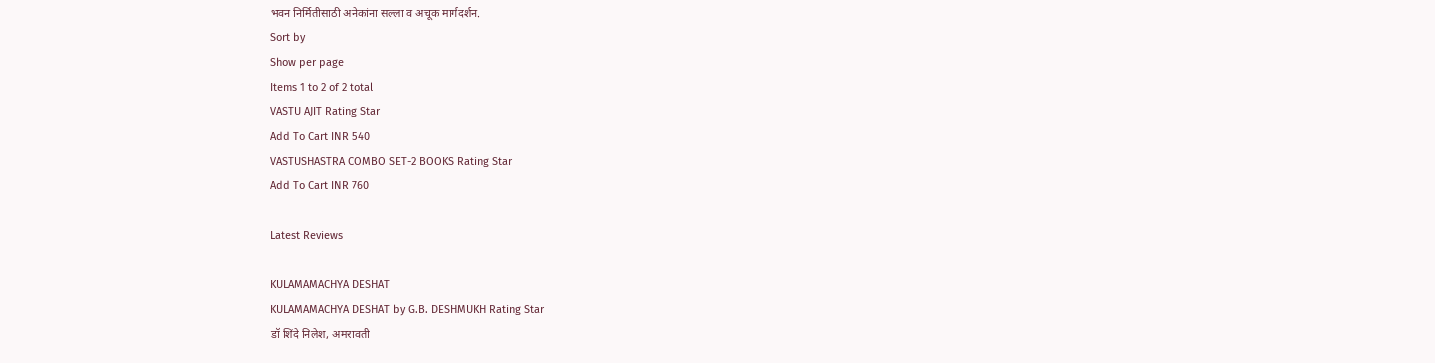भवन निर्मितीसाठी अनेकांना सल्ला व अचूक मार्गदर्शन.
Sort by
Show per page
Items 1 to 2 of 2 total
VASTU AJIT Rating Star
Add To Cart INR 540
VASTUSHASTRA COMBO SET-2 BOOKS Rating Star
Add To Cart INR 760

Latest Reviews

KULAMAMACHYA DESHAT
KULAMAMACHYA DESHAT by G.B. DESHMUKH Rating Star
डॉ शिंदे निलेश, अमरावती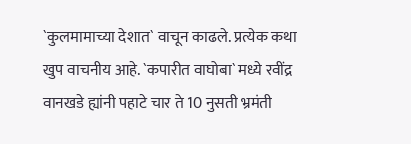`कुलमामाच्या देशात` वाचून काढले. प्रत्येक कथा खुप वाचनीय आहे. `कपारीत वाघोबा` मध्ये रवींद्र वानखडे ह्यांनी पहाटे चार ते 10 नुसती भ्रमंती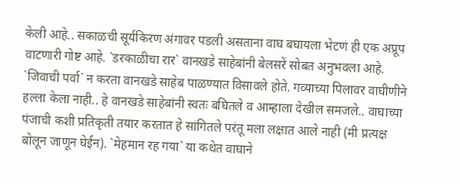केली आहे.. सकाळची सूर्यकिरण अंगावर पडली असताना वाघ बघायला भेटणं ही एक अप्रूप वाटणारी गोष्ट आहे. `डरकाळीचा रार` वानखडे साहेबांनी बेलसरें सोबत अनुभवला आहे. `जिवाची पर्वा` न करता वानखडे साहेब पाळण्यात विसावले होते. गव्याच्या पिलावर वाघीणीने हल्ला केला नाही.. हे वानखडे साहेबांनी स्वतः बघितले व आम्हाला देखील समजले.. वाघाच्या पंजाची कशी प्रतिकृती तयार करतात हे सांगितले परंतू मला लक्षात आले नाही (मी प्रत्यक्ष बोलून जाणून घेईन). `मेहमान रह गया` या कथेत वाघाने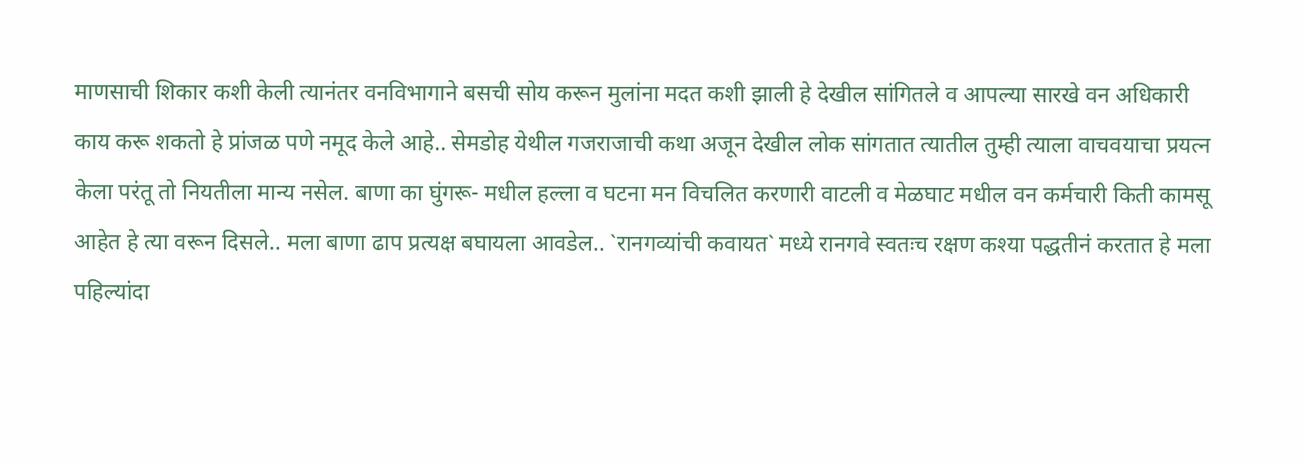माणसाची शिकार कशी केली त्यानंतर वनविभागाने बसची सोय करून मुलांना मदत कशी झाली हे देखील सांगितले व आपल्या सारखे वन अधिकारी काय करू शकतो हे प्रांजळ पणे नमूद केले आहे.. सेमडोह येथील गजराजाची कथा अजून देखील लोक सांगतात त्यातील तुम्ही त्याला वाचवयाचा प्रयत्न केला परंतू तो नियतीला मान्य नसेल. बाणा का घुंगरू- मधील हल्ला व घटना मन विचलित करणारी वाटली व मेळघाट मधील वन कर्मचारी किती कामसू आहेत हे त्या वरून दिसले.. मला बाणा ढाप प्रत्यक्ष बघायला आवडेल.. `रानगव्यांची कवायत` मध्ये रानगवे स्वतःच रक्षण कश्या पद्धतीनं करतात हे मला पहिल्यांदा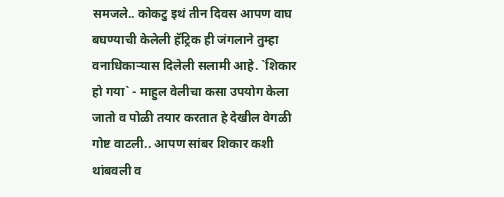समजले.. कोकटु इथं तीन दिवस आपण वाघ बघण्याची केलेली हॅट्रिक ही जंगलाने तुम्हा वनाधिकार्‍यास दिलेली सलामी आहे. `शिकार हो गया` - माहुल वेलीचा कसा उपयोग केला जातो व पोळी तयार करतात हे देखील वेगळी गोष्ट वाटली.. आपण सांबर शिकार कशी थांबवली व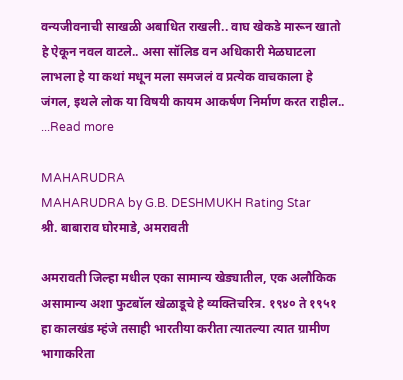वन्यजीवनाची साखळी अबाधित राखली.. वाघ खेकडे मारून खातो हे ऐकून नवल वाटले.. असा सॉलिड वन अधिकारी मेळघाटला लाभला हे या कथां मधून मला समजलं व प्रत्येक वाचकाला हे जंगल, इथले लोक या विषयी कायम आकर्षण निर्माण करत राहील.. ...Read more

MAHARUDRA
MAHARUDRA by G.B. DESHMUKH Rating Star
श्री. बाबाराव घोरमाडे, अमरावती

अमरावती जिल्हा मधील एका सामान्य खेड्यातील, एक अलौकिक असामान्य अशा फुटबॉल खेळाडूचे हे व्यक्तिचरित्र. १९४० ते १९५१ हा कालखंड म्हंजे तसाही भारतीया करीता त्यातल्या त्यात ग्रामीण भागाकरिता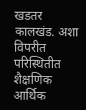खडतर कालखंड. अशा विपरीत परिस्थितीत शैक्षणिक आर्थिक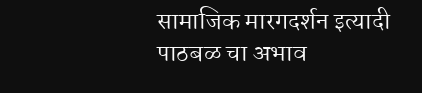सामाजिक मारगदर्शन इत्यादी पाठबळ चा अभाव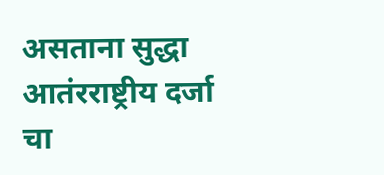असताना सुद्धा आतंरराष्ट्रीय दर्जा चा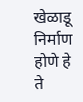खेळाडू निर्माण होणे हे ते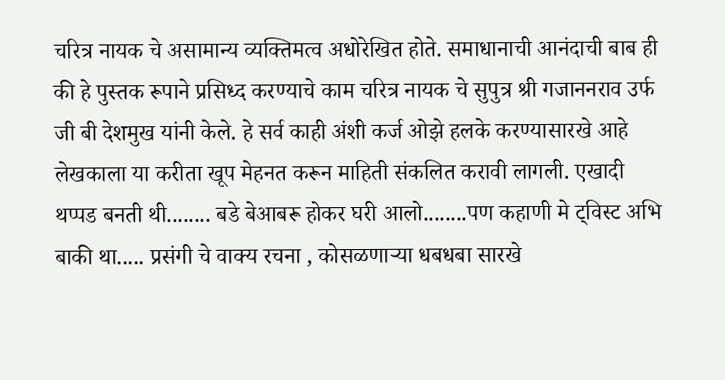चरित्र नायक चे असामान्य व्यक्तिमत्व अधोरेखित होते. समाधानाची आनंदाची बाब ही की हे पुस्तक रूपाने प्रसिध्द करण्याचे काम चरित्र नायक चे सुपुत्र श्री गजाननराव उर्फ जी बी देशमुख यांनी केले. हे सर्व काही अंशी कर्ज ओझे हलके करण्यासारखे आहे लेखकाला या करीता खूप मेहनत करून माहिती संकलित करावी लागली. एखादी थप्पड बनती थी........ बडे बेआबरू होकर घरी आलो........पण कहाणी मे ट्विस्ट अभि बाकी था..... प्रसंगी चे वाक्य रचना , कोसळणाऱ्या धबधबा सारखे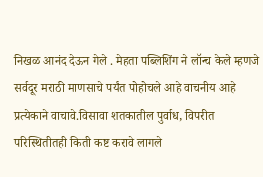निखळ आनंद देऊन गेले . मेहता पब्लिशिंग ने लॉन्च केले म्हणजे सर्वदूर मराठी माणसाचे पर्यंत पोहोचले आहे वाचनीय आहे प्रत्येकाने वाचावे.विसावा शतकातील पुर्वाध, विपरीत परिस्थितीतही किती कष्ट करावे लागले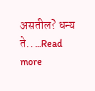असतील? धन्य ते.. ...Read more